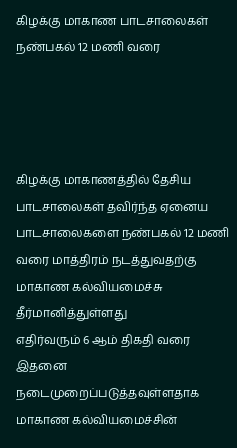கிழக்கு மாகாண பாடசாலைகள் நண்பகல் 12 மணி வரை




கிழக்கு மாகாணத்தில் தேசிய பாடசாலைகள் தவிர்ந்த ஏனைய பாடசாலைகளை நண்பகல் 12 மணி வரை மாத்திரம் நடத்துவதற்கு மாகாண கல்வியமைச்சு தீர்மானித்துள்ளது
எதிர்வரும் 6 ஆம் திகதி வரை இதனை நடைமுறைப்படுத்தவுள்ளதாக மாகாண கல்வியமைச்சின்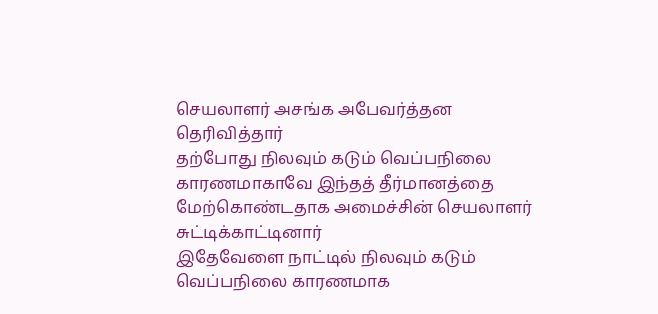செயலாளர் அசங்க அபேவர்த்தன தெரிவித்தார்
தற்போது நிலவும் கடும் வெப்பநிலை காரணமாகாவே இந்தத் தீர்மானத்தை மேற்கொண்டதாக அமைச்சின் செயலாளர் சுட்டிக்காட்டினார்
இதேவேளை நாட்டில் நிலவும் கடும் வெப்பநிலை காரணமாக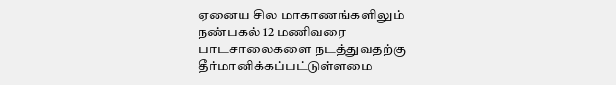ஏனைய சில மாகாணங்களிலும் நண்பகல் 12 மணிவரை பாடசாலைகளை நடத்துவதற்கு தீர்மானிக்கப்பட்டுள்ளமை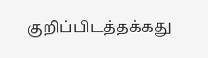குறிப்பிடத்தக்கது